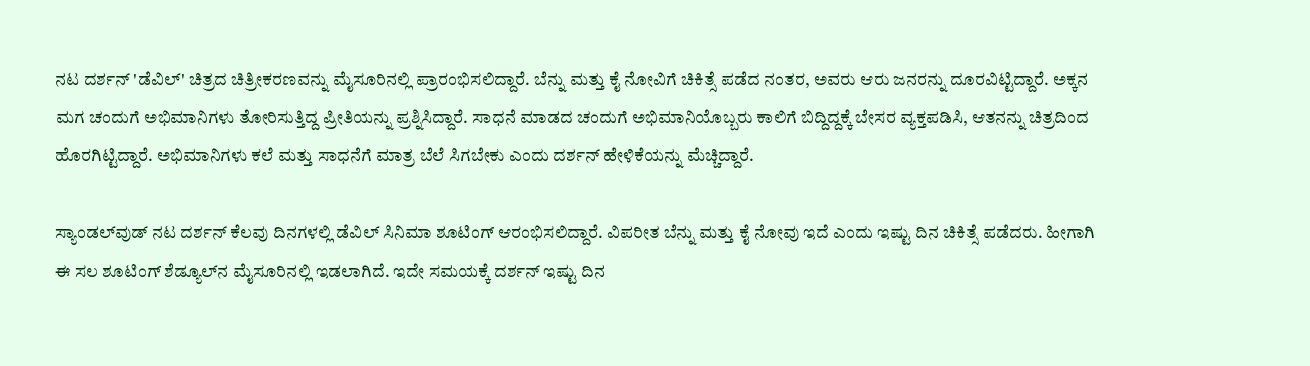ನಟ ದರ್ಶನ್ 'ಡೆವಿಲ್' ಚಿತ್ರದ ಚಿತ್ರೀಕರಣವನ್ನು ಮೈಸೂರಿನಲ್ಲಿ ಪ್ರಾರಂಭಿಸಲಿದ್ದಾರೆ. ಬೆನ್ನು ಮತ್ತು ಕೈ ನೋವಿಗೆ ಚಿಕಿತ್ಸೆ ಪಡೆದ ನಂತರ, ಅವರು ಆರು ಜನರನ್ನು ದೂರವಿಟ್ಟಿದ್ದಾರೆ. ಅಕ್ಕನ ಮಗ ಚಂದುಗೆ ಅಭಿಮಾನಿಗಳು ತೋರಿಸುತ್ತಿದ್ದ ಪ್ರೀತಿಯನ್ನು ಪ್ರಶ್ನಿಸಿದ್ದಾರೆ. ಸಾಧನೆ ಮಾಡದ ಚಂದುಗೆ ಅಭಿಮಾನಿಯೊಬ್ಬರು ಕಾಲಿಗೆ ಬಿದ್ದಿದ್ದಕ್ಕೆ ಬೇಸರ ವ್ಯಕ್ತಪಡಿಸಿ, ಆತನನ್ನು ಚಿತ್ರದಿಂದ ಹೊರಗಿಟ್ಟಿದ್ದಾರೆ. ಅಭಿಮಾನಿಗಳು ಕಲೆ ಮತ್ತು ಸಾಧನೆಗೆ ಮಾತ್ರ ಬೆಲೆ ಸಿಗಬೇಕು ಎಂದು ದರ್ಶನ್ ಹೇಳಿಕೆಯನ್ನು ಮೆಚ್ಚಿದ್ದಾರೆ.

ಸ್ಯಾಂಡಲ್‌ವುಡ್‌ ನಟ ದರ್ಶನ್ ಕೆಲವು ದಿನಗಳಲ್ಲಿ ಡೆವಿಲ್ ಸಿನಿಮಾ ಶೂಟಿಂಗ್ ಆರಂಭಿಸಲಿದ್ದಾರೆ. ವಿಪರೀತ ಬೆನ್ನು ಮತ್ತು ಕೈ ನೋವು ಇದೆ ಎಂದು ಇಷ್ಟು ದಿನ ಚಿಕಿತ್ಸೆ ಪಡೆದರು. ಹೀಗಾಗಿ ಈ ಸಲ ಶೂಟಿಂಗ್ ಶೆಡ್ಯೂಲ್‌ನ ಮೈಸೂರಿನಲ್ಲಿ ಇಡಲಾಗಿದೆ. ಇದೇ ಸಮಯಕ್ಕೆ ದರ್ಶನ್ ಇಷ್ಟು ದಿನ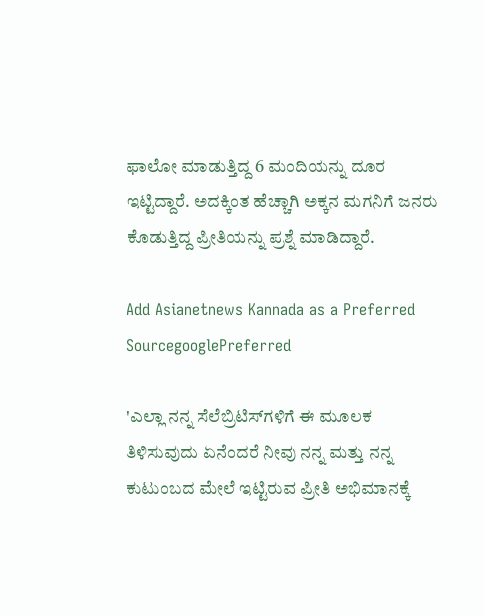ಫಾಲೋ ಮಾಡುತ್ತಿದ್ದ 6 ಮಂದಿಯನ್ನು ದೂರ ಇಟ್ಟಿದ್ದಾರೆ. ಅದಕ್ಕಿಂತ ಹೆಚ್ಚಾಗಿ ಅಕ್ಕನ ಮಗನಿಗೆ ಜನರು ಕೊಡುತ್ತಿದ್ದ ಪ್ರೀತಿಯನ್ನು ಪ್ರಶ್ನೆ ಮಾಡಿದ್ದಾರೆ.

Add Asianetnews Kannada as a Preferred SourcegooglePreferred

'ಎಲ್ಲಾ ನನ್ನ ಸೆಲೆಬ್ರಿಟಿಸ್‌ಗಳಿಗೆ ಈ ಮೂಲಕ ತಿಳಿಸುವುದು ಏನೆಂದರೆ ನೀವು ನನ್ನ ಮತ್ತು ನನ್ನ ಕುಟುಂಬದ ಮೇಲೆ ಇಟ್ಟಿರುವ ಪ್ರೀತಿ ಅಭಿಮಾನಕ್ಕೆ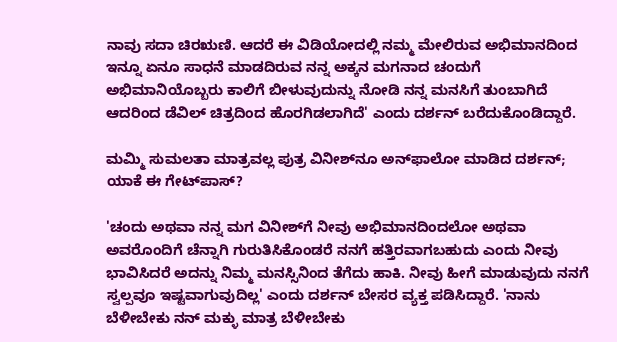ನಾವು ಸದಾ ಚಿರಋಣಿ. ಆದರೆ ಈ ವಿಡಿಯೋದಲ್ಲಿ ನಮ್ಮ ಮೇಲಿರುವ ಅಭಿಮಾನದಿಂದ ಇನ್ನೂ ಏನೂ ಸಾಧನೆ ಮಾಡದಿರುವ ನನ್ನ ಅಕ್ಕನ ಮಗನಾದ ಚಂದುಗೆ ಅಭಿಮಾನಿಯೊಬ್ಬರು ಕಾಲಿಗೆ ಬೀಳುವುದುನ್ನು ನೋಡಿ ನನ್ನ ಮನಸಿಗೆ ತುಂಬಾಗಿದೆ ಆದರಿಂದ ಡೆವಿಲ್ ಚಿತ್ರದಿಂದ ಹೊರಗಿಡಲಾಗಿದೆ' ಎಂದು ದರ್ಶನ್ ಬರೆದುಕೊಂಡಿದ್ದಾರೆ.

ಮಮ್ಮಿ ಸುಮಲತಾ ಮಾತ್ರವಲ್ಲ ಪುತ್ರ ವಿನೀಶ್‌ನೂ ಅನ್‌ಫಾಲೋ ಮಾಡಿದ ದರ್ಶನ್; ಯಾಕೆ ಈ ಗೇಟ್‌ಪಾಸ್‌?

'ಚಂದು ಅಥವಾ ನನ್ನ ಮಗ ವಿನೀಶ್‌ಗೆ ನೀವು ಅಭಿಮಾನದಿಂದಲೋ ಅಥವಾ ಅವರೊಂದಿಗೆ ಚೆನ್ನಾಗಿ ಗುರುತಿಸಿಕೊಂಡರೆ ನನಗೆ ಹತ್ತಿರವಾಗಬಹುದು ಎಂದು ನೀವು ಭಾವಿಸಿದರೆ ಅದನ್ನು ನಿಮ್ಮ ಮನಸ್ಸಿನಿಂದ ತೆಗೆದು ಹಾಕಿ. ನೀವು ಹೀಗೆ ಮಾಡುವುದು ನನಗೆ ಸ್ವಲ್ಪವೂ ಇಷ್ಟವಾಗುವುದಿಲ್ಲ' ಎಂದು ದರ್ಶನ್ ಬೇಸರ ವ್ಯಕ್ತ ಪಡಿಸಿದ್ದಾರೆ. 'ನಾನು ಬೆಳೀಬೇಕು ನನ್ ಮಕ್ಳು ಮಾತ್ರ ಬೆಳೀಬೇಕು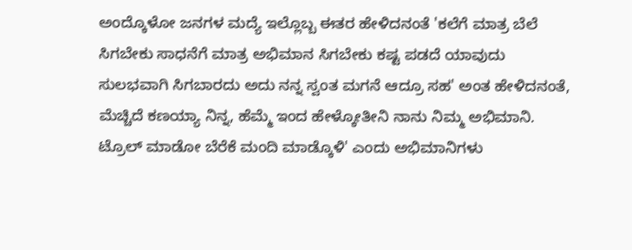ಅಂದ್ಕೊಳೋ ಜನಗಳ ಮದ್ಯೆ ಇಲ್ಲೊಬ್ಬ ಈತರ ಹೇಳಿದನಂತೆ 'ಕಲೆಗೆ ಮಾತ್ರ ಬೆಲೆ ಸಿಗಬೇಕು ಸಾಧನೆಗೆ ಮಾತ್ರ ಅಭಿಮಾನ ಸಿಗಬೇಕು ಕಷ್ಟ ಪಡದೆ ಯಾವುದು ಸುಲಭವಾಗಿ ಸಿಗಬಾರದು ಅದು ನನ್ನ ಸ್ವಂತ ಮಗನೆ ಆದ್ರೂ ಸಹ' ಅಂತ ಹೇಳಿದನಂತೆ, ಮೆಚ್ಚಿದೆ ಕಣಯ್ಯಾ ನಿನ್ನ, ಹೆಮ್ಮೆ ಇಂದ ಹೇಳ್ಕೋತೀನಿ ನಾನು ನಿಮ್ಮ ಅಭಿಮಾನಿ. ಟ್ರೊಲ್ ಮಾಡೋ ಬೆರೆಕೆ ಮಂದಿ ಮಾಡ್ಕೊಳಿ' ಎಂದು ಅಭಿಮಾನಿಗಳು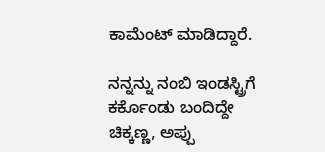ಕಾಮೆಂಟ್ ಮಾಡಿದ್ದಾರೆ.

ನನ್ನನ್ನು ನಂಬಿ ಇಂಡಸ್ಟ್ರಿಗೆ ಕರ್ಕೊಂಡು ಬಂದಿದ್ದೇ ಚಿಕ್ಕಣ್ಣ, ಅಪ್ಪು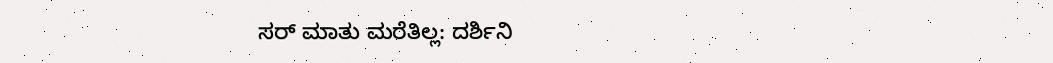ಸರ್ ಮಾತು ಮರೆತಿಲ್ಲ: ದರ್ಶಿನಿ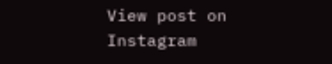View post on Instagram